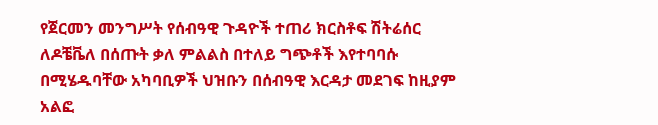የጀርመን መንግሥት የሰብዓዊ ጉዳዮች ተጠሪ ክርስቶፍ ሽትሬሰር ለዶቼቬለ በሰጡት ቃለ ምልልስ በተለይ ግጭቶች እየተባባሱ በሚሄዱባቸው አካባቢዎች ህዝቡን በሰብዓዊ እርዳታ መደገፍ ከዚያም አልፎ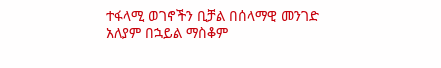ተፋላሚ ወገኖችን ቢቻል በሰላማዊ መንገድ አለያም በኋይል ማስቆም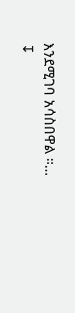እንደሚገባ አሳስበዋል ።…
↧